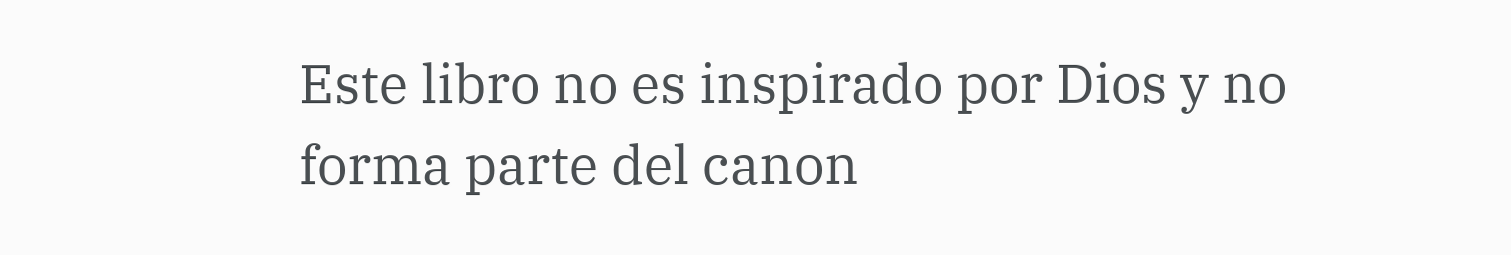Este libro no es inspirado por Dios y no forma parte del canon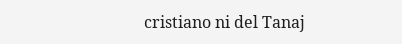cristiano ni del Tanaj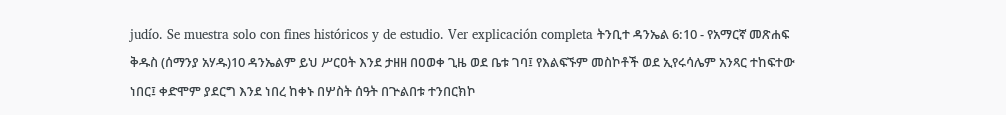judío. Se muestra solo con fines históricos y de estudio. Ver explicación completa ትንቢተ ዳንኤል 6:10 - የአማርኛ መጽሐፍ ቅዱስ (ሰማንያ አሃዱ)10 ዳንኤልም ይህ ሥርዐት እንደ ታዘዘ በዐወቀ ጊዜ ወደ ቤቱ ገባ፤ የእልፍኙም መስኮቶች ወደ ኢየሩሳሌም አንጻር ተከፍተው ነበር፤ ቀድሞም ያደርግ እንደ ነበረ ከቀኑ በሦስት ሰዓት በጕልበቱ ተንበርክኮ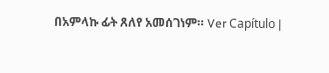በአምላኩ ፊት ጸለየ አመሰገነም። Ver Capítulo |